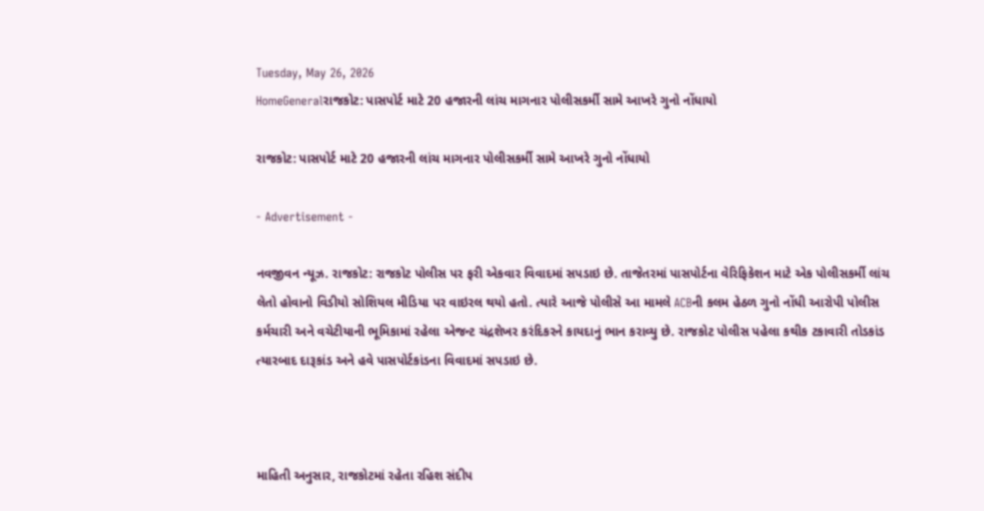Tuesday, May 26, 2026
HomeGeneralરાજકોટ: પાસપોર્ટ માટે 20 હજારની લાંચ માગનાર પોલીસકર્મી સામે આખરે ગુનો નોંધાયો

રાજકોટ: પાસપોર્ટ માટે 20 હજારની લાંચ માગનાર પોલીસકર્મી સામે આખરે ગુનો નોંધાયો

- Advertisement -

નવજીવન ન્યૂઝ. રાજકોટ: રાજકોટ પોલીસ પર ફરી એકવાર વિવાદમાં સપડાઇ છે. તાજેતરમાં પાસપોર્ટના વેરિફિકેશન માટે એક પોલીસકર્મી લાંચ લેતો હોવાનો વિડીયો સોશિયલ મીડિયા પર વાઇરલ થયો હતો. ત્યારે આજે પોલીસે આ મામલે ACBની કલમ હેઠળ ગુનો નોંધી આરોપી પોલીસ કર્મચારી અને વચેટીયાની ભૂમિકામાં રહેલા એજન્ટ ચંદ્રશેખર કરંદિકરને કાયદાનું ભાન કરાવ્યુ છે. રાજકોટ પોલીસ પહેલા કથીક ટકાવારી તોડકાંડ ત્યારબાદ દારૂકાંડ અને હવે પાસપોર્ટકાંડના વિવાદમાં સપડાઇ છે.



માહિતી અનુસાર, રાજકોટમાં રહેતા રહિશ સંદીપ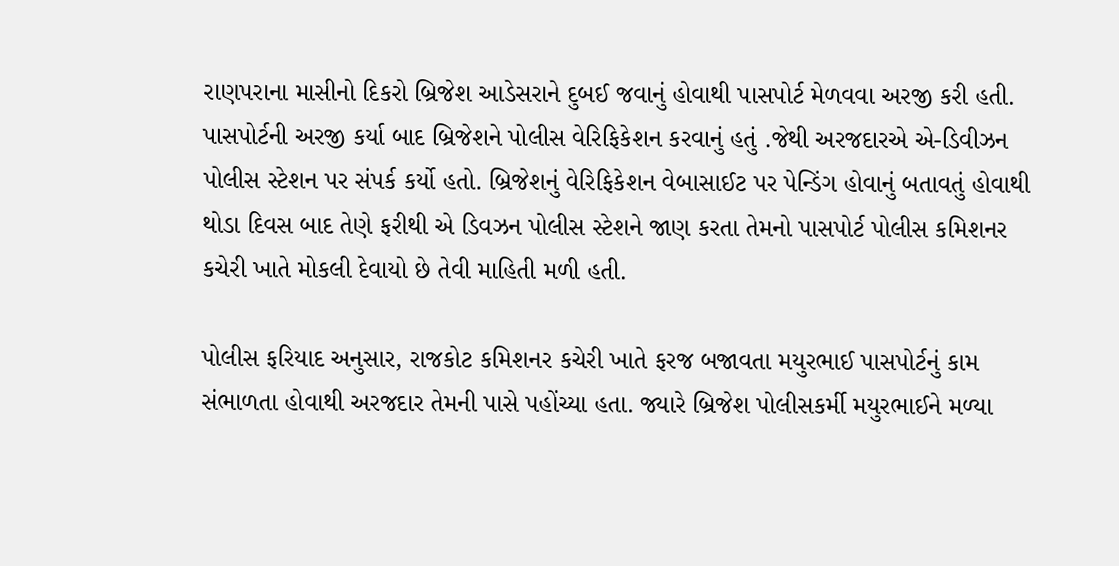રાણપરાના માસીનો દિકરો બ્રિજેશ આડેસરાને દુબઈ જવાનું હોવાથી પાસપોર્ટ મેળવવા અરજી કરી હતી. પાસપોર્ટની અરજી કર્યા બાદ બ્રિજેશને પોલીસ વેરિફિકેશન કરવાનું હતું .જેથી અરજદારએ એ-ડિવીઝન પોલીસ સ્ટેશન પર સંપર્ક કર્યો હતો. બ્રિજેશનું વેરિફિકેશન વેબાસાઈટ પર પેન્ડિંગ હોવાનું બતાવતું હોવાથી થોડા દિવસ બાદ તેણે ફરીથી એ ડિવઝન પોલીસ સ્ટેશને જાણ કરતા તેમનો પાસપોર્ટ પોલીસ કમિશનર કચેરી ખાતે મોકલી દેવાયો છે તેવી માહિતી મળી હતી.

પોલીસ ફરિયાદ અનુસાર, રાજકોટ કમિશનર કચેરી ખાતે ફરજ બજાવતા મયુરભાઈ પાસપોર્ટનું કામ સંભાળતા હોવાથી અરજદાર તેમની પાસે પહોંચ્યા હતા. જ્યારે બ્રિજેશ પોલીસકર્મી મયુરભાઈને મળ્યા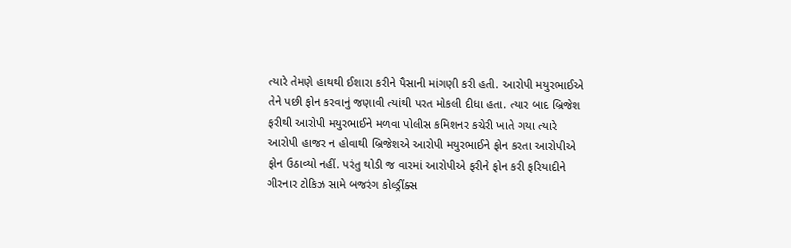ત્યારે તેમણે હાથથી ઈશારા કરીને પૈસાની માંગણી કરી હતી. આરોપી મયુરભાઈએ તેને પછી ફોન કરવાનું જણાવી ત્યાંથી પરત મોકલી દીધા હતા. ત્યાર બાદ બ્રિજેશ ફરીથી આરોપી મયુરભાઈને મળવા પોલીસ કમિશનર કચેરી ખાતે ગયા ત્યારે આરોપી હાજર ન હોવાથી બ્રિજેશએ આરોપી મયુરભાઈને ફોન કરતા આરોપીએ ફોન ઉઠાવ્યો નહીં. પરંતુ થોડી જ વારમાં આરોપીએ ફરીને ફોન કરી ફરિયાદીને ગીરનાર ટોકિઝ સામે બજરંગ કોલ્ડ્રીંક્સ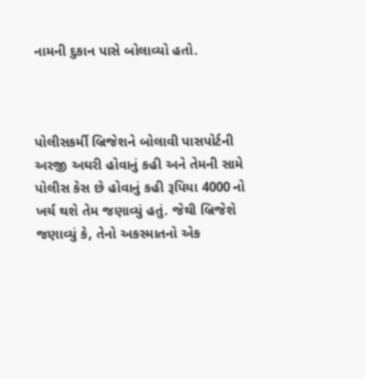નામની દુકાન પાસે બોલાવ્યો હતો.



પોલીસકર્મી બ્રિજેશને બોલાવી પાસપોર્ટની અરજી અઘરી હોવાનું કહી અને તેમની સામે પોલીસ કેસ છે હોવાનું કહી રૂપિયા 4000 નો ખર્ચ થશે તેમ જણાવ્યું હતું. જેથી બ્રિજેશે જણાવ્યું કે, તેનો અકસ્માતનો એક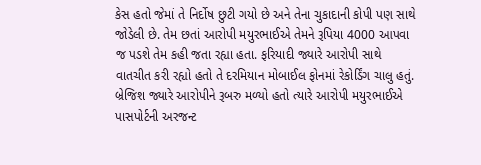કેસ હતો જેમાં તે નિર્દોષ છુટી ગયો છે અને તેના ચુકાદાની કોપી પણ સાથે જોડેલી છે. તેમ છતાં આરોપી મયુરભાઈએ તેમને રૂપિયા 4000 આપવા જ પડશે તેમ કહી જતા રહ્યા હતા. ફરિયાદી જ્યારે આરોપી સાથે વાતચીત કરી રહ્યો હતો તે દરમિયાન મોબાઈલ ફોનમાં રેકોર્ડિંગ ચાલુ હતું. બ્રેજિશ જ્યારે આરોપીને રૂબરુ મળ્યો હતો ત્યારે આરોપી મયુરભાઈએ પાસપોર્ટની અરજન્ટ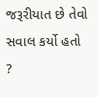જરૂરીયાત છે તેવો સવાલ કર્યો હતો ?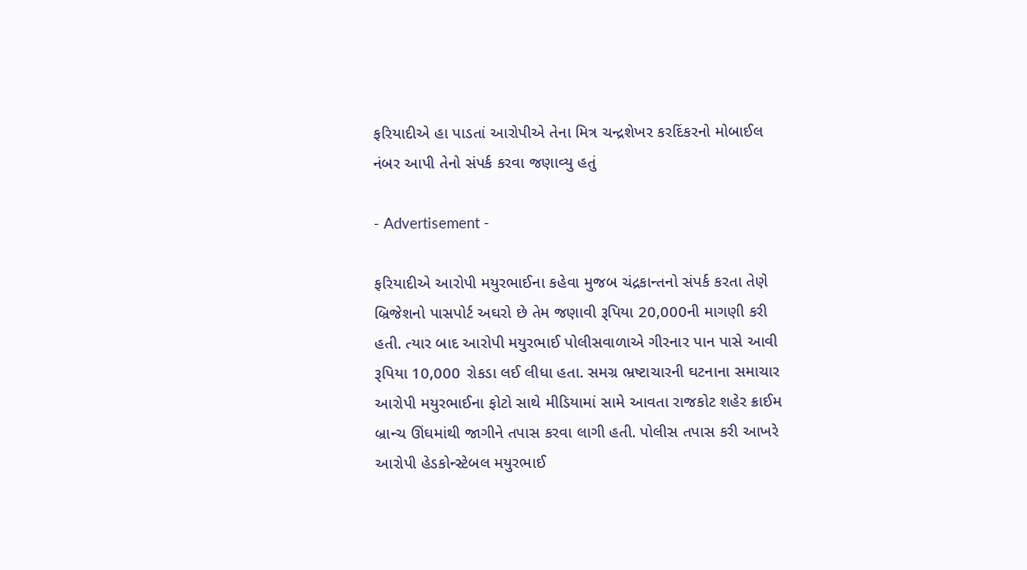ફરિયાદીએ હા પાડતાં આરોપીએ તેના મિત્ર ચન્દ્રશેખર કરદિંકરનો મોબાઈલ નંબર આપી તેનો સંપર્ક કરવા જણાવ્યુ હતું

- Advertisement -

ફરિયાદીએ આરોપી મયુરભાઈના કહેવા મુજબ ચંદ્રકાન્તનો સંપર્ક કરતા તેણે બ્રિજેશનો પાસપોર્ટ અઘરો છે તેમ જણાવી રૂપિયા 20,000ની માગણી કરી હતી. ત્યાર બાદ આરોપી મયુરભાઈ પોલીસવાળાએ ગીરનાર પાન પાસે આવી રૂપિયા 10,000 રોકડા લઈ લીધા હતા. સમગ્ર ભ્રષ્ટાચારની ઘટનાના સમાચાર આરોપી મયુરભાઈના ફોટો સાથે મીડિયામાં સામે આવતા રાજકોટ શહેર ક્રાઈમ બ્રાન્ચ ઊંઘમાંથી જાગીને તપાસ કરવા લાગી હતી. પોલીસ તપાસ કરી આખરે આરોપી હેડકોન્સ્ટેબલ મયુરભાઈ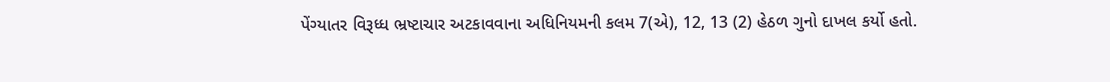પેંગ્યાતર વિરૂધ્ધ ભ્રષ્ટાચાર અટકાવવાના અધિનિયમની કલમ 7(એ), 12, 13 (2) હેઠળ ગુનો દાખલ કર્યો હતો.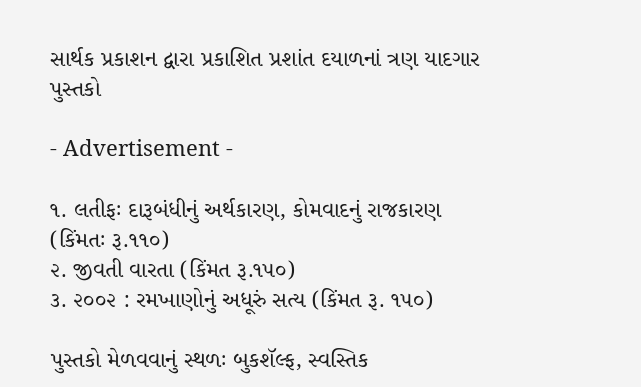સાર્થક પ્રકાશન દ્વારા પ્રકાશિત પ્રશાંત દયાળનાં ત્રણ યાદગાર પુસ્તકો

- Advertisement -

૧. લતીફઃ દારૂબંધીનું અર્થકારણ, કોમવાદનું રાજકારણ (કિંમતઃ રૂ.૧૧૦)
૨. જીવતી વારતા (કિંમત રૂ.૧૫૦)
૩. ૨૦૦૨ : રમખાણોનું અધૂરું સત્ય (કિંમત રૂ. ૧૫૦)

પુસ્તકો મેળવવાનું સ્થળઃ બુકશૅલ્ફ, સ્વસ્તિક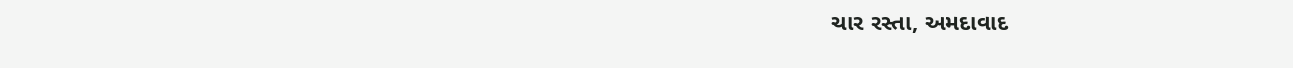ચાર રસ્તા, અમદાવાદ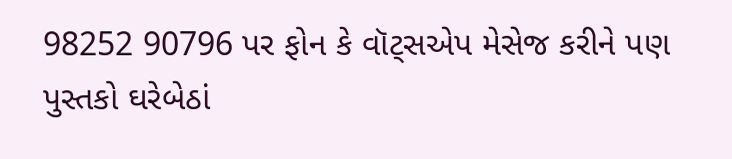98252 90796 પર ફોન કે વૉટ્સએપ મેસેજ કરીને પણ પુસ્તકો ઘરેબેઠાં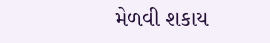મેળવી શકાય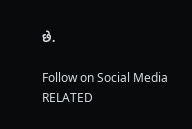છે.

Follow on Social Media
RELATED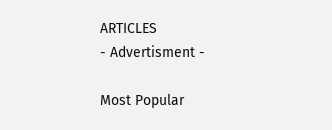ARTICLES
- Advertisment -

Most Popular